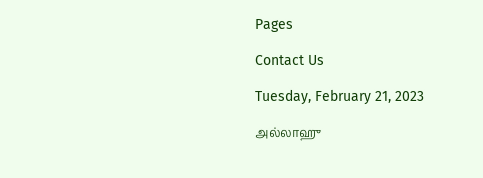Pages

Contact Us

Tuesday, February 21, 2023

அல்லாஹு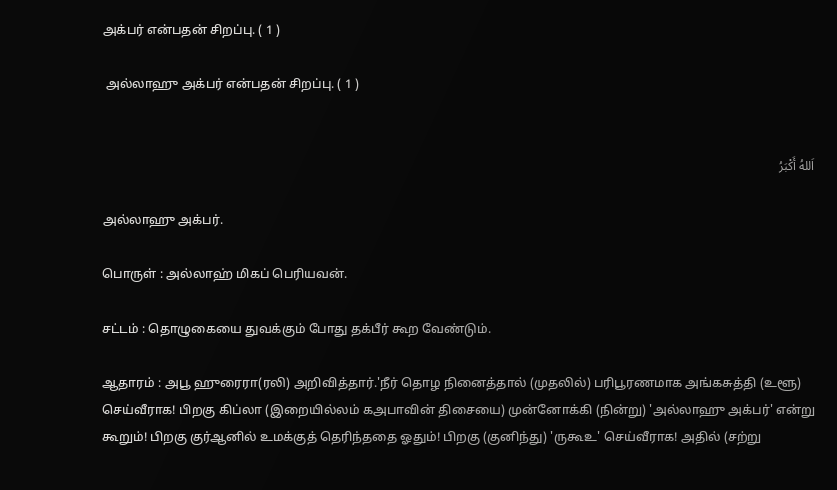அக்பர் என்பதன் சிறப்பு. ( 1 )

 அல்லாஹு அக்பர் என்பதன் சிறப்பு. ( 1 )


اَللهُ أَكْبَرُ

அல்லாஹு அக்பர்.

பொருள் : அல்லாஹ் மிகப் பெரியவன்.

சட்டம் : தொழுகையை துவக்கும் போது தக்பீர் கூற வேண்டும்.

ஆதாரம் : அபூ ஹுரைரா(ரலி) அறிவித்தார்.'நீர் தொழ நினைத்தால் (முதலில்) பரிபூரணமாக அங்கசுத்தி (உளூ) செய்வீராக! பிறகு கிப்லா (இறையில்லம் கஅபாவின் திசையை) முன்னோக்கி (நின்று) 'அல்லாஹு அக்பர்' என்று கூறும்! பிறகு குர்ஆனில் உமக்குத் தெரிந்ததை ஓதும்! பிறகு (குனிந்து) 'ருகூஉ' செய்வீராக! அதில் (சற்று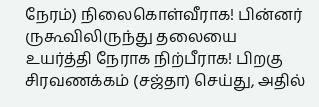நேரம்) நிலைகொள்வீராக! பின்னர் ருகூவிலிருந்து தலையை உயர்த்தி நேராக நிற்பீராக! பிறகு சிரவணக்கம் (சஜ்தா) செய்து, அதில்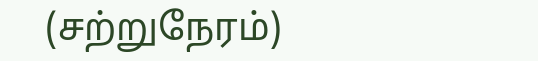(சற்றுநேரம்)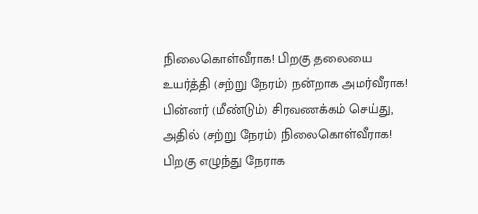நிலைகொள்வீராக! பிறகு தலையை உயர்த்தி (சற்று நேரம்) நன்றாக அமர்வீராக! பின்னர் (மீண்டும்) சிரவணக்கம் செய்து, அதில் (சற்று நேரம்) நிலைகொள்வீராக! பிறகு எழுந்து நேராக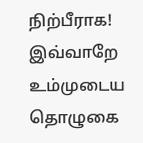நிற்பீராக! இவ்வாறே உம்முடைய தொழுகை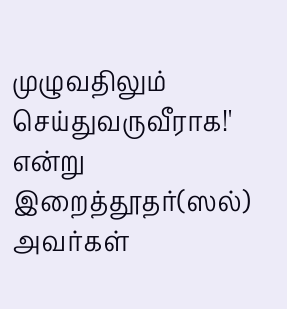முழுவதிலும் செய்துவருவீராக!' என்று இறைத்தூதர்(ஸல்) அவர்கள்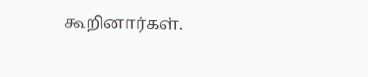கூறினார்கள்.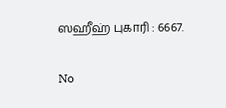ஸஹீஹ் புகாரி : 6667.

No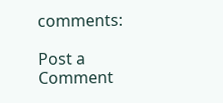comments:

Post a Comment